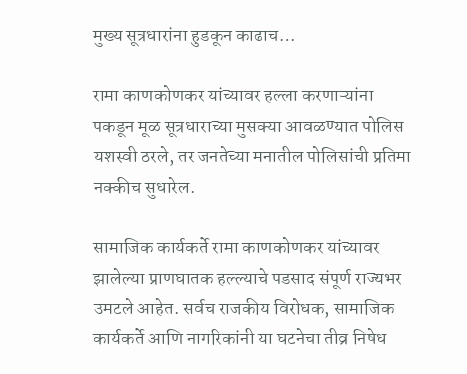मुख्य सूत्रधारांना हुडकून काढाच…

रामा काणकोणकर यांच्यावर हल्ला करणाऱ्यांना पकडून मूळ सूत्रधाराच्या मुसक्या आवळण्यात पोलिस यशस्वी ठरले, तर जनतेच्या मनातील पोलिसांची प्रतिमा नक्कीच सुधारेल.

सामाजिक कार्यकर्ते रामा काणकोणकर यांच्यावर झालेल्या प्राणघातक हल्ल्याचे पडसाद संपूर्ण राज्यभर उमटले आहेत. सर्वच राजकीय विरोधक, सामाजिक कार्यकर्ते आणि नागरिकांनी या घटनेचा तीव्र निषेध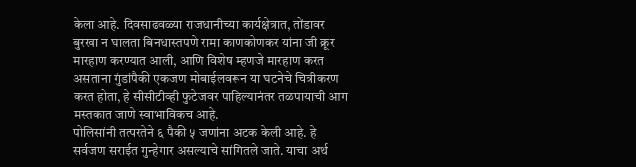केला आहे. दिवसाढवळ्या राजधानीच्या कार्यक्षेत्रात, तोंडावर बुरखा न घालता बिनधास्तपणे रामा काणकोणकर यांना जी क्रूर मारहाण करण्यात आली, आणि विशेष म्हणजे मारहाण करत असताना गुंडांपैकी एकजण मोबाईलवरून या घटनेचे चित्रीकरण करत होता, हे सीसीटीव्ही फुटेजवर पाहिल्यानंतर तळपायाची आग मस्तकात जाणे स्वाभाविकच आहे.
पोलिसांनी तत्परतेने ६ पैकी ५ जणांना अटक केली आहे. हे सर्वजण सराईत गुन्हेगार असल्याचे सांगितले जाते. याचा अर्थ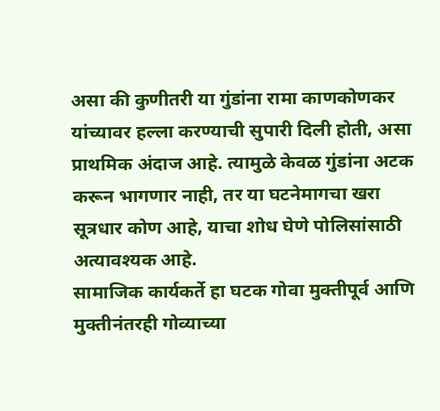असा की कुणीतरी या गुंडांना रामा काणकोणकर यांच्यावर हल्ला करण्याची सुपारी दिली होती, असा प्राथमिक अंदाज आहे. त्यामुळे केवळ गुंडांना अटक करून भागणार नाही, तर या घटनेमागचा खरा सूत्रधार कोण आहे, याचा शोध घेणे पोलिसांसाठी अत्यावश्यक आहे.
सामाजिक कार्यकर्ते हा घटक गोवा मुक्तीपूर्व आणि मुक्तीनंतरही गोव्याच्या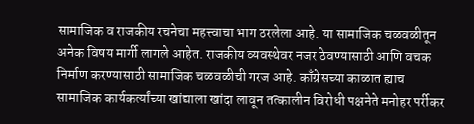सामाजिक व राजकीय रचनेचा महत्त्वाचा भाग ठरलेला आहे. या सामाजिक चळवळीतून अनेक विषय मार्गी लागले आहेत. राजकीय व्यवस्थेवर नजर ठेवण्यासाठी आणि वचक निर्माण करण्यासाठी सामाजिक चळवळीची गरज आहे. काँग्रेसच्या काळात ह्याच सामाजिक कार्यकर्त्यांच्या खांद्याला खांदा लावून तत्कालीन विरोधी पक्षनेते मनोहर पर्रीकर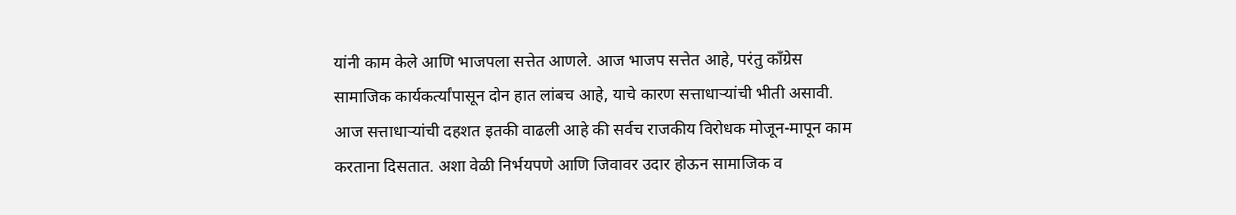यांनी काम केले आणि भाजपला सत्तेत आणले. आज भाजप सत्तेत आहे, परंतु काँग्रेस सामाजिक कार्यकर्त्यांपासून दोन हात लांबच आहे, याचे कारण सत्ताधाऱ्यांची भीती असावी.
आज सत्ताधाऱ्यांची दहशत इतकी वाढली आहे की सर्वच राजकीय विरोधक मोजून-मापून काम करताना दिसतात. अशा वेळी निर्भयपणे आणि जिवावर उदार होऊन सामाजिक व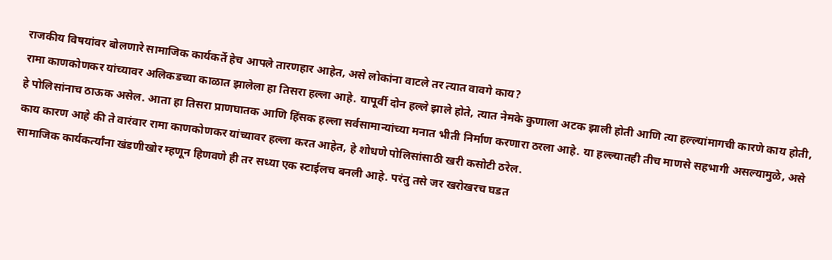राजकीय विषयांवर बोलणारे सामाजिक कार्यकर्ते हेच आपले तारणहार आहेत, असे लोकांना वाटले तर त्यात वावगे काय?
रामा काणकोणकर यांच्यावर अलिकडच्या काळात झालेला हा तिसरा हल्ला आहे. यापूर्वी दोन हल्ले झाले होते, त्यात नेमके कुणाला अटक झाली होती आणि त्या हल्ल्यांमागची कारणे काय होती, हे पोलिसांनाच ठाऊक असेल. आता हा तिसरा प्राणघातक आणि हिंसक हल्ला सर्वसामान्यांच्या मनात भीती निर्माण करणारा ठरला आहे. या हल्ल्यातही तीच माणसे सहभागी असल्यामुळे, असे काय कारण आहे की ते वारंवार रामा काणकोणकर यांच्यावर हल्ला करत आहेत, हे शोधणे पोलिसांसाठी खरी कसोटी ठरेल.
सामाजिक कार्यकर्त्यांना खंडणीखोर म्हणून हिणवणे ही तर सध्या एक स्टाईलच बनली आहे. परंतु तसे जर खरोखरच घडत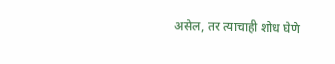असेल, तर त्याचाही शोध घेणे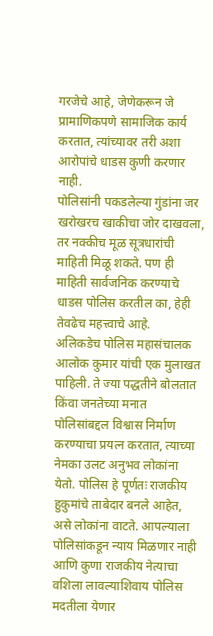गरजेचे आहे, जेणेकरून जे प्रामाणिकपणे सामाजिक कार्य करतात, त्यांच्यावर तरी अशा आरोपांचे धाडस कुणी करणार नाही.
पोलिसांनी पकडलेल्या गुंडांना जर खरोखरच खाकीचा जोर दाखवला, तर नक्कीच मूळ सूत्रधारांची माहिती मिळू शकते. पण ही माहिती सार्वजनिक करण्याचे धाडस पोलिस करतील का, हेही तेवढेच महत्त्वाचे आहे.
अलिकडेच पोलिस महासंचालक आलोक कुमार यांची एक मुलाखत पाहिली. ते ज्या पद्धतीने बोलतात किंवा जनतेच्या मनात पोलिसांबद्दल विश्वास निर्माण करण्याचा प्रयत्न करतात, त्याच्या नेमका उलट अनुभव लोकांना येतो. पोलिस हे पूर्णतः राजकीय हुकुमांचे ताबेदार बनले आहेत, असे लोकांना वाटते. आपल्याला पोलिसांकडून न्याय मिळणार नाही आणि कुणा राजकीय नेत्याचा वशिला लावल्याशिवाय पोलिस मदतीला येणार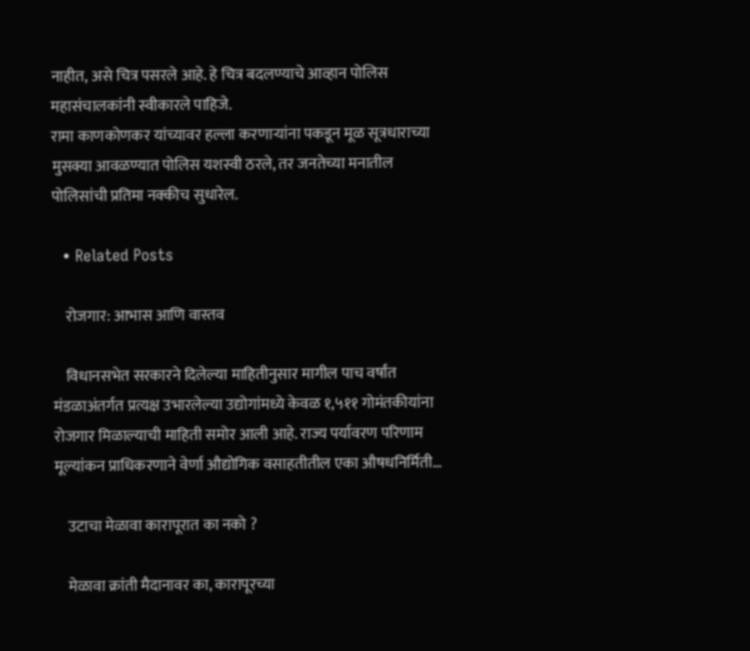नाहीत, असे चित्र पसरले आहे. हे चित्र बदलण्याचे आव्हान पोलिस महासंचालकांनी स्वीकारले पाहिजे.
रामा काणकोणकर यांच्यावर हल्ला करणाऱ्यांना पकडून मूळ सूत्रधाराच्या मुसक्या आवळण्यात पोलिस यशस्वी ठरले, तर जनतेच्या मनातील पोलिसांची प्रतिमा नक्कीच सुधारेल.

  • Related Posts

    रोजगार: आभास आणि वास्तव

    विधानसभेत सरकारने दिलेल्या माहितीनुसार मागील पाच वर्षांत मंडळाअंतर्गत प्रत्यक्ष उभारलेल्या उद्योगांमध्ये केवळ १,५११ गोमंतकीयांना रोजगार मिळाल्याची माहिती समोर आली आहे. राज्य पर्यावरण परिणाम मूल्यांकन प्राधिकरणाने वेर्णा औद्योगिक वसाहतीतील एका औषधनिर्मिती…

    उटाचा मेळावा कारापूरात का नको ?

    मेळावा क्रांती मैदानावर का, कारापूरच्या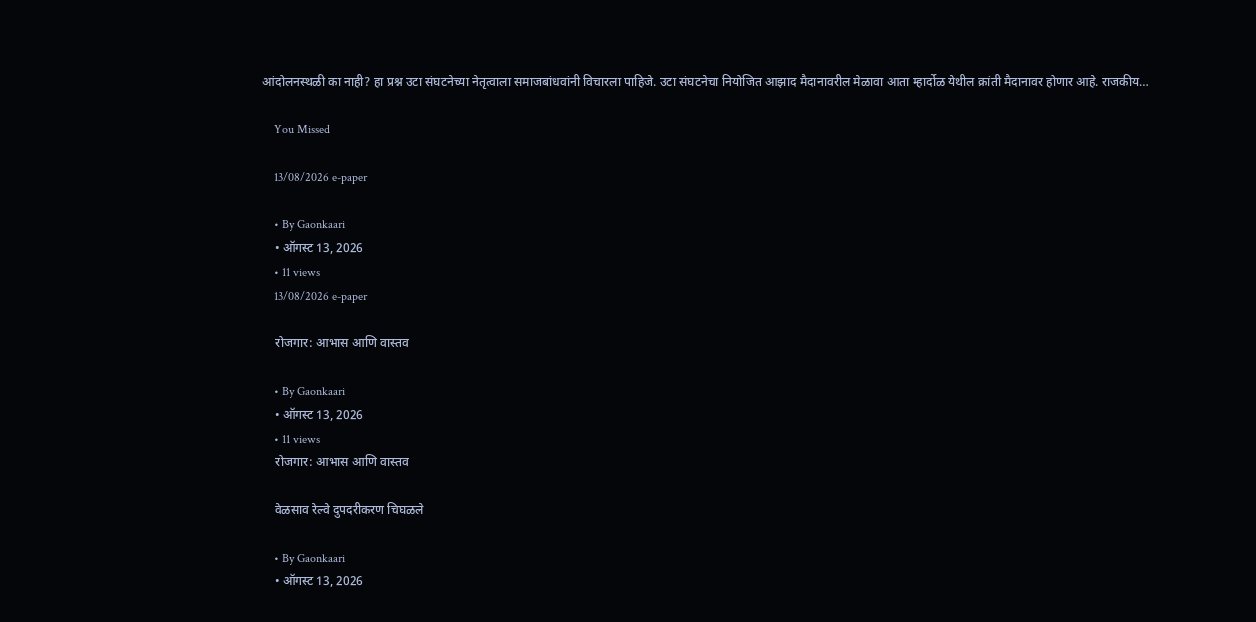आंदोलनस्थळी का नाही? हा प्रश्न उटा संघटनेच्या नेतृत्वाला समाजबांधवांनी विचारला पाहिजे. उटा संघटनेचा नियोजित आझाद मैदानावरील मेळावा आता म्हार्दोळ येथील क्रांती मैदानावर होणार आहे. राजकीय…

    You Missed

    13/08/2026 e-paper

    • By Gaonkaari
    • ऑगस्ट 13, 2026
    • 11 views
    13/08/2026 e-paper

    रोजगार: आभास आणि वास्तव

    • By Gaonkaari
    • ऑगस्ट 13, 2026
    • 11 views
    रोजगार: आभास आणि वास्तव

    वेळसाव रेल्वे दुपदरीकरण चिघळले

    • By Gaonkaari
    • ऑगस्ट 13, 2026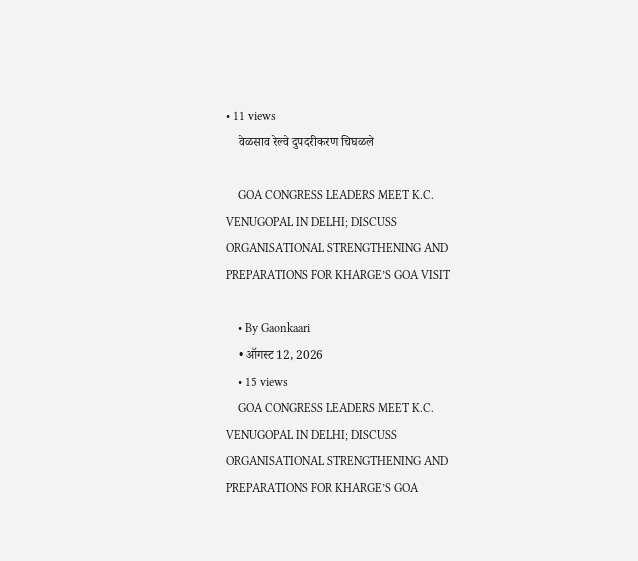• 11 views
    वेळसाव रेल्वे दुपदरीकरण चिघळले

    GOA CONGRESS LEADERS MEET K.C. VENUGOPAL IN DELHI; DISCUSS ORGANISATIONAL STRENGTHENING AND PREPARATIONS FOR KHARGE’S GOA VISIT

    • By Gaonkaari
    • ऑगस्ट 12, 2026
    • 15 views
    GOA CONGRESS LEADERS MEET K.C. VENUGOPAL IN DELHI; DISCUSS ORGANISATIONAL STRENGTHENING AND PREPARATIONS FOR KHARGE’S GOA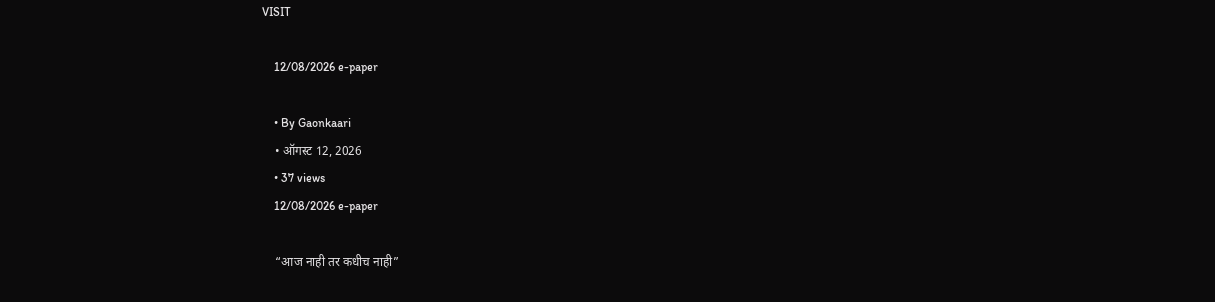VISIT

    12/08/2026 e-paper

    • By Gaonkaari
    • ऑगस्ट 12, 2026
    • 37 views
    12/08/2026 e-paper

    “आज नाही तर कधीच नाही”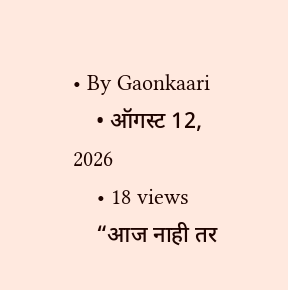• By Gaonkaari
    • ऑगस्ट 12, 2026
    • 18 views
    “आज नाही तर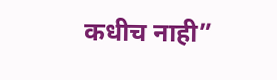कधीच नाही”